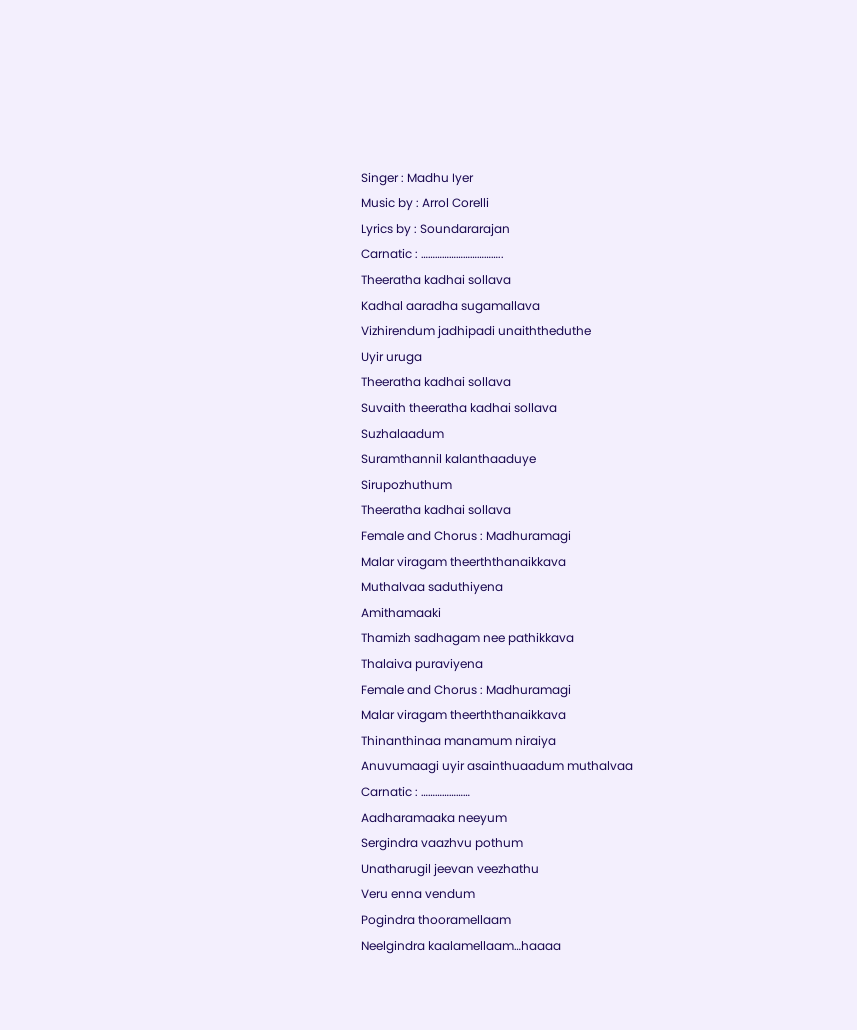Singer : Madhu Iyer
Music by : Arrol Corelli
Lyrics by : Soundararajan
Carnatic : ……………………………..
Theeratha kadhai sollava
Kadhal aaradha sugamallava
Vizhirendum jadhipadi unaiththeduthe
Uyir uruga
Theeratha kadhai sollava
Suvaith theeratha kadhai sollava
Suzhalaadum
Suramthannil kalanthaaduye
Sirupozhuthum
Theeratha kadhai sollava
Female and Chorus : Madhuramagi
Malar viragam theerththanaikkava
Muthalvaa saduthiyena
Amithamaaki
Thamizh sadhagam nee pathikkava
Thalaiva puraviyena
Female and Chorus : Madhuramagi
Malar viragam theerththanaikkava
Thinanthinaa manamum niraiya
Anuvumaagi uyir asainthuaadum muthalvaa
Carnatic : …………………
Aadharamaaka neeyum
Sergindra vaazhvu pothum
Unatharugil jeevan veezhathu
Veru enna vendum
Pogindra thooramellaam
Neelgindra kaalamellaam…haaaa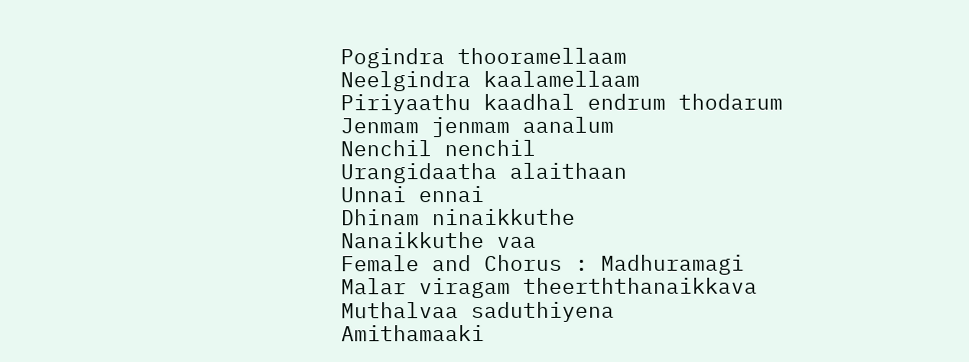Pogindra thooramellaam
Neelgindra kaalamellaam
Piriyaathu kaadhal endrum thodarum
Jenmam jenmam aanalum
Nenchil nenchil
Urangidaatha alaithaan
Unnai ennai
Dhinam ninaikkuthe
Nanaikkuthe vaa
Female and Chorus : Madhuramagi
Malar viragam theerththanaikkava
Muthalvaa saduthiyena
Amithamaaki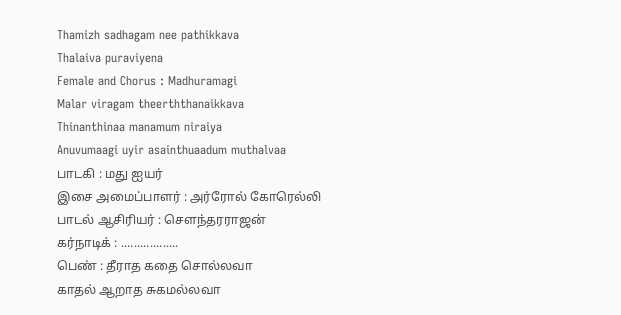Thamizh sadhagam nee pathikkava
Thalaiva puraviyena
Female and Chorus : Madhuramagi
Malar viragam theerththanaikkava
Thinanthinaa manamum niraiya
Anuvumaagi uyir asainthuaadum muthalvaa
பாடகி : மது ஐயர்
இசை அமைப்பாளர் : அர்ரோல் கோரெல்லி
பாடல் ஆசிரியர் : சௌந்தரராஜன்
கர்நாடிக் : ..................
பெண் : தீராத கதை சொல்லவா
காதல் ஆறாத சுகமல்லவா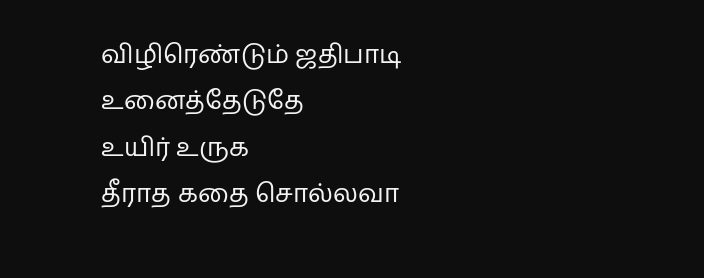விழிரெண்டும் ஜதிபாடி உனைத்தேடுதே
உயிர் உருக
தீராத கதை சொல்லவா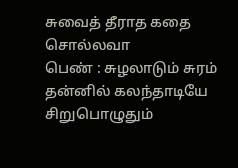சுவைத் தீராத கதை சொல்லவா
பெண் : சுழலாடும் சுரம்
தன்னில் கலந்தாடியே
சிறுபொழுதும்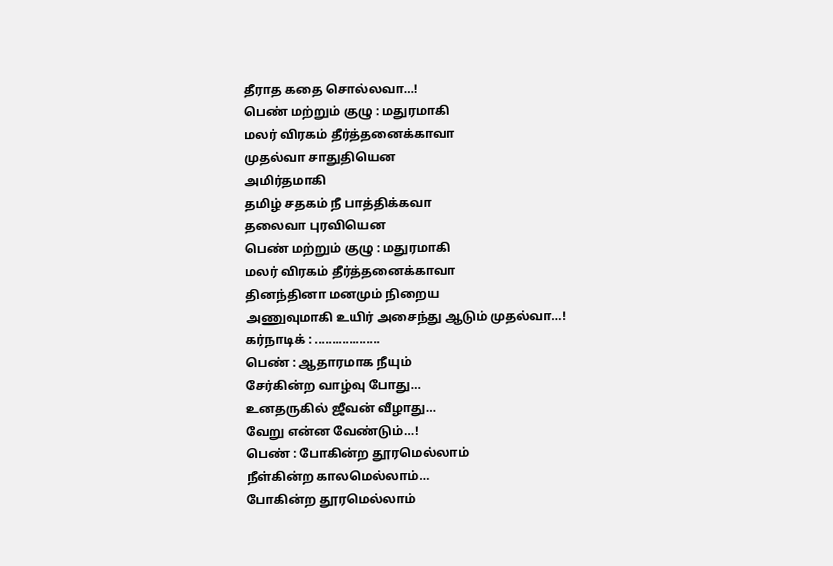தீராத கதை சொல்லவா…!
பெண் மற்றும் குழு : மதுரமாகி
மலர் விரகம் தீர்த்தனைக்காவா
முதல்வா சாதுதியென
அமிர்தமாகி
தமிழ் சதகம் நீ பாத்திக்கவா
தலைவா புரவியென
பெண் மற்றும் குழு : மதுரமாகி
மலர் விரகம் தீர்த்தனைக்காவா
தினந்தினா மனமும் நிறைய
அணுவுமாகி உயிர் அசைந்து ஆடும் முதல்வா…!
கர்நாடிக் : ...................
பெண் : ஆதாரமாக நீயும்
சேர்கின்ற வாழ்வு போது…
உனதருகில் ஜீவன் வீழாது…
வேறு என்ன வேண்டும்…!
பெண் : போகின்ற தூரமெல்லாம்
நீள்கின்ற காலமெல்லாம்…
போகின்ற தூரமெல்லாம்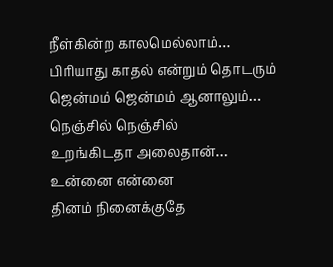நீள்கின்ற காலமெல்லாம்…
பிரியாது காதல் என்றும் தொடரும்
ஜென்மம் ஜென்மம் ஆனாலும்…
நெஞ்சில் நெஞ்சில்
உறங்கிடதா அலைதான்…
உன்னை என்னை
தினம் நினைக்குதே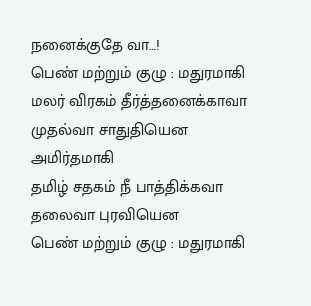நனைக்குதே வா…!
பெண் மற்றும் குழு : மதுரமாகி
மலர் விரகம் தீர்த்தனைக்காவா
முதல்வா சாதுதியென
அமிர்தமாகி
தமிழ் சதகம் நீ பாத்திக்கவா
தலைவா புரவியென
பெண் மற்றும் குழு : மதுரமாகி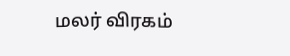மலர் விரகம்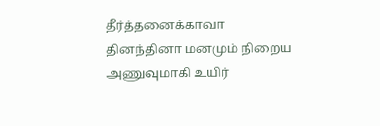தீர்த்தனைக்காவா
தினந்தினா மனமும் நிறைய
அணுவுமாகி உயிர்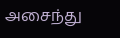அசைந்து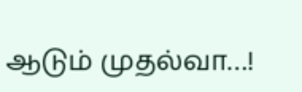ஆடும் முதல்வா…!